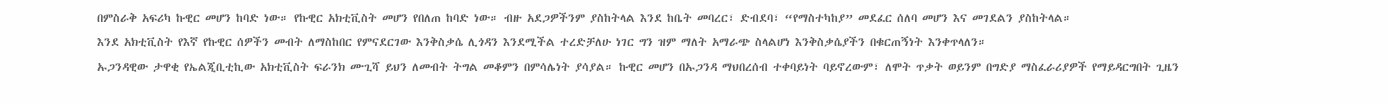በምስራቅ አፍሪካ ኩዊር መሆን ከባድ ነው። የኩዊር አክቲቪስት መሆን የበለጠ ከባድ ነው። ብዙ አደጋዎችንም ያስከትላል እንደ ከቤት መባረር፣ ድብደባ፣ “የማስተካከያ” መደፈር ሰለባ መሆን እና መገደልን ያስከትላል።
እንደ አክቲቪስት የእኛ የኩዊር ሰዎችን መብት ለማስከበር የምናደርገው እንቅስቃሴ ሊጎዳን እንደሚችል ተረድቻለሁ ነገር ግን ዝም ማለት አማራጭ ስላልሆነ እንቅስቃሴያችን በቁርጠኝነት እንቀጥላለን።
ኡጋንዳዊው ታዋቂ የኤልጂቢቲኪው አክቲቪስት ፍራንክ ሙጊሻ ይህን ለመብት ትግል መቆምን በምሳሌነት ያሳያል። ኩዊር መሆን በኡጋንዳ ማህበረሰብ ተቀባይነት ባይኖረውም፣ ለሞት ጥቃት ወይንም በግድያ ማስፈራሪያዎች የማይዳርግበት ጊዜን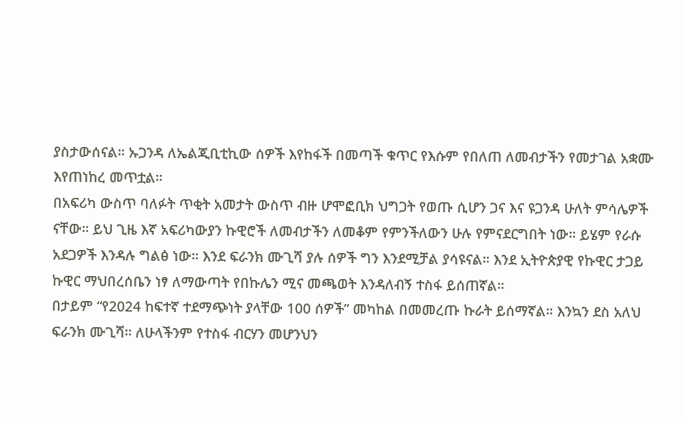ያስታውሰናል። ኡጋንዳ ለኤልጂቢቲኪው ሰዎች እየከፋች በመጣች ቁጥር የእሱም የበለጠ ለመብታችን የመታገል አቋሙ እየጠነከረ መጥቷል።
በአፍሪካ ውስጥ ባለፉት ጥቂት አመታት ውስጥ ብዙ ሆሞፎቢክ ህግጋት የወጡ ሲሆን ጋና እና ዩጋንዳ ሁለት ምሳሌዎች ናቸው። ይህ ጊዜ እኛ አፍሪካውያን ኩዊሮች ለመብታችን ለመቆም የምንችለውን ሁሉ የምናደርግበት ነው። ይሄም የራሱ አደጋዎች እንዳሉ ግልፅ ነው። እንደ ፍራንክ ሙጊሻ ያሉ ሰዎች ግን እንደሚቻል ያሳዩናል። እንደ ኢትዮጵያዊ የኩዊር ታጋይ ኩዊር ማህበረሰቤን ነፃ ለማውጣት የበኩሌን ሚና መጫወት እንዳለብኝ ተስፋ ይሰጠኛል።
በታይም “የ2024 ከፍተኛ ተደማጭነት ያላቸው 100 ሰዎች” መካከል በመመረጡ ኩራት ይሰማኛል። እንኳን ደስ አለህ ፍራንክ ሙጊሻ። ለሁላችንም የተስፋ ብርሃን መሆንህን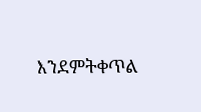እንደምትቀጥል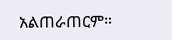አልጠራጠርም።